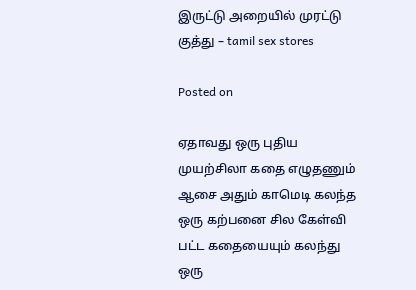இருட்டு அறையில் முரட்டு குத்து – tamil sex stores

Posted on

ஏதாவது ஒரு புதிய முயற்சிலா கதை எழுதணும் ஆசை அதும் காமெடி கலந்த ஒரு கற்பனை சில கேள்வி பட்ட கதையையும் கலந்து ஒரு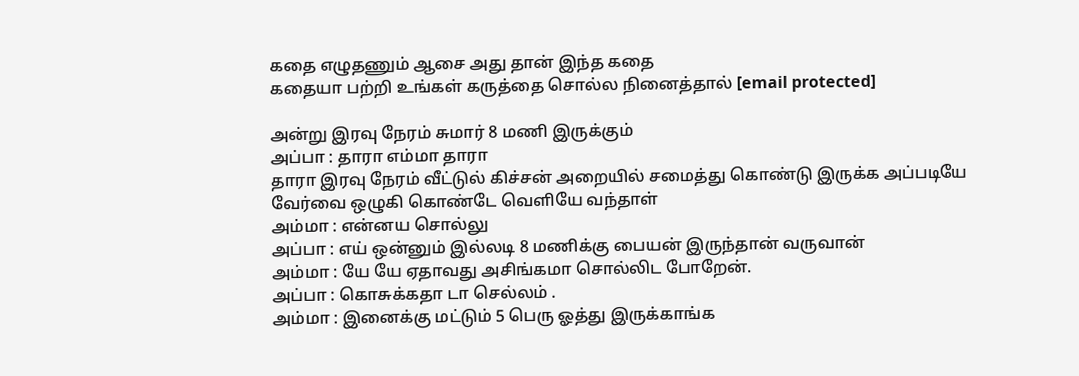கதை எழுதணும் ஆசை அது தான் இந்த கதை
கதையா பற்றி உங்கள் கருத்தை சொல்ல நினைத்தால் [email protected]

அன்று இரவு நேரம் சுமார் 8 மணி இருக்கும்
அப்பா : தாரா எம்மா தாரா
தாரா இரவு நேரம் வீட்டுல் கிச்சன் அறையில் சமைத்து கொண்டு இருக்க அப்படியே வேர்வை ஒழுகி கொண்டே வெளியே வந்தாள்
அம்மா : என்னய சொல்லு
அப்பா : எய் ஒன்னும் இல்லடி 8 மணிக்கு பையன் இருந்தான் வருவான்
அம்மா : யே யே ஏதாவது அசிங்கமா சொல்லிட போறேன்.
அப்பா : கொசுக்கதா டா செல்லம் .
அம்மா : இனைக்கு மட்டும் 5 பெரு ஓத்து இருக்காங்க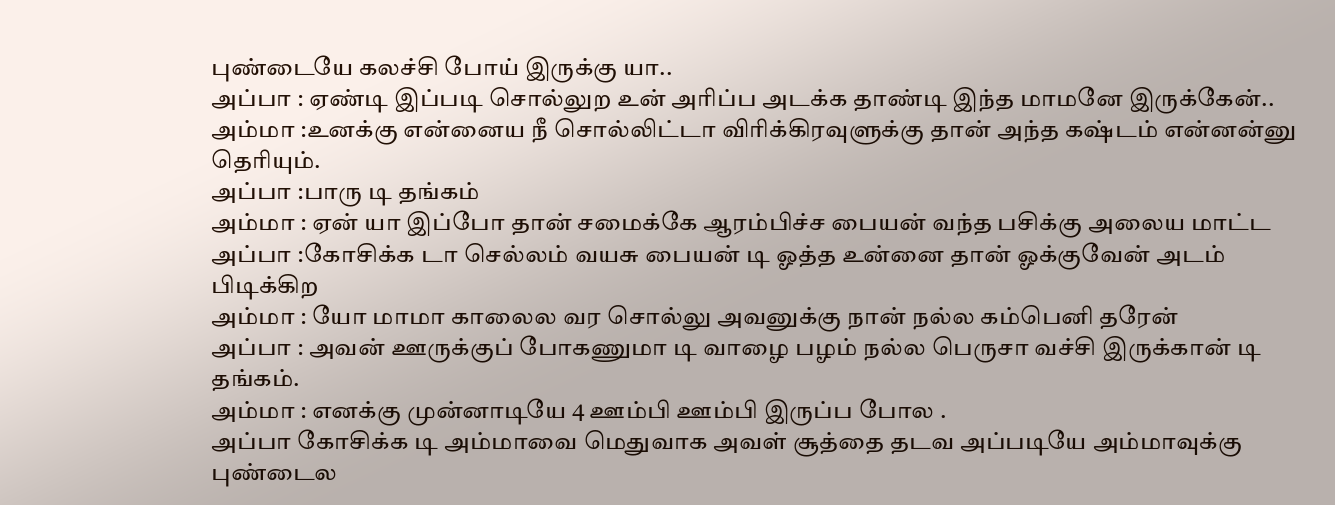புண்டையே கலச்சி போய் இருக்கு யா..
அப்பா : ஏண்டி இப்படி சொல்லுற உன் அரிப்ப அடக்க தாண்டி இந்த மாமனே இருக்கேன்..
அம்மா :உனக்கு என்னைய நீ சொல்லிட்டா விரிக்கிரவுளுக்கு தான் அந்த கஷ்டம் என்னன்னு தெரியும்.
அப்பா :பாரு டி தங்கம்
அம்மா : ஏன் யா இப்போ தான் சமைக்கே ஆரம்பிச்ச பையன் வந்த பசிக்கு அலைய மாட்ட
அப்பா :கோசிக்க டா செல்லம் வயசு பையன் டி ஓத்த உன்னை தான் ஓக்குவேன் அடம் பிடிக்கிற
அம்மா : யோ மாமா காலைல வர சொல்லு அவனுக்கு நான் நல்ல கம்பெனி தரேன்
அப்பா : அவன் ஊருக்குப் போகணுமா டி வாழை பழம் நல்ல பெருசா வச்சி இருக்கான் டி தங்கம்.
அம்மா : எனக்கு முன்னாடியே 4 ஊம்பி ஊம்பி இருப்ப போல .
அப்பா கோசிக்க டி அம்மாவை மெதுவாக அவள் சூத்தை தடவ அப்படியே அம்மாவுக்கு புண்டைல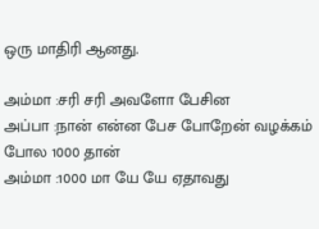ஒரு மாதிரி ஆனது.

அம்மா :சரி சரி அவளோ பேசின
அப்பா :நான் என்ன பேச போறேன் வழக்கம் போல 1000 தான்
அம்மா :1000 மா யே யே ஏதாவது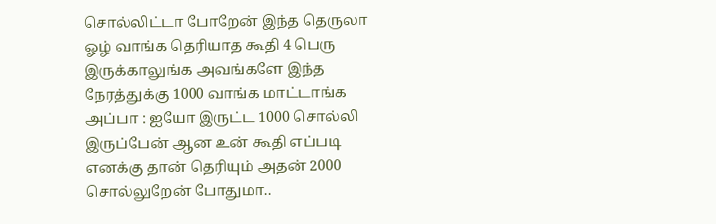சொல்லிட்டா போறேன் இந்த தெருலா ஓழ் வாங்க தெரியாத கூதி 4 பெரு இருக்காலுங்க அவங்களே இந்த நேரத்துக்கு 1000 வாங்க மாட்டாங்க
அப்பா : ஐயோ இருட்ட 1000 சொல்லி இருப்பேன் ஆன உன் கூதி எப்படி எனக்கு தான் தெரியும் அதன் 2000 சொல்லுறேன் போதுமா..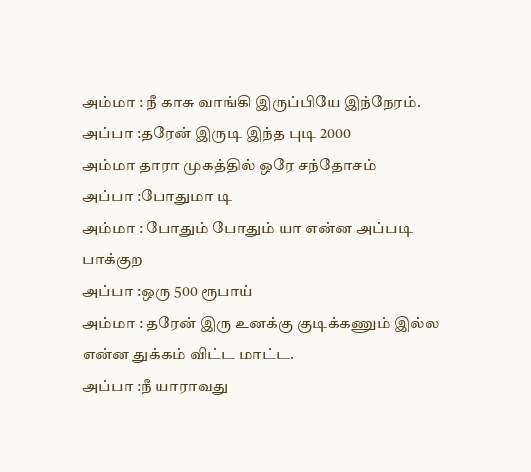அம்மா : நீ காசு வாங்கி இருப்பியே இந்நேரம்.
அப்பா :தரேன் இருடி இந்த புடி 2000
அம்மா தாரா முகத்தில் ஒரே சந்தோசம்
அப்பா :போதுமா டி
அம்மா : போதும் போதும் யா என்ன அப்படி பாக்குற
அப்பா :ஒரு 500 ரூபாய்
அம்மா : தரேன் இரு உனக்கு குடிக்கணும் இல்ல என்ன துக்கம் விட்ட மாட்ட.
அப்பா :நீ யாராவது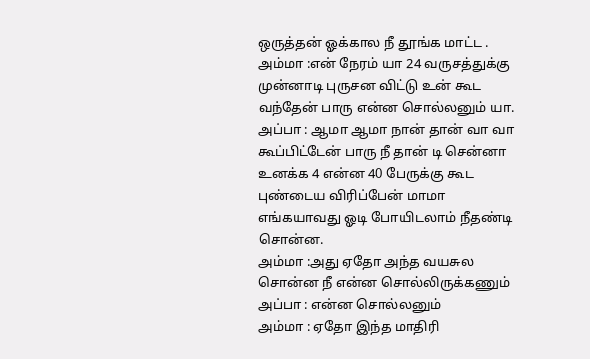ஒருத்தன் ஓக்கால நீ தூங்க மாட்ட .
அம்மா :என் நேரம் யா 24 வருசத்துக்கு முன்னாடி புருசன விட்டு உன் கூட வந்தேன் பாரு என்ன சொல்லனும் யா.
அப்பா : ஆமா ஆமா நான் தான் வா வா கூப்பிட்டேன் பாரு நீ தான் டி சென்னா உனக்க 4 என்ன 40 பேருக்கு கூட புண்டைய விரிப்பேன் மாமா எங்கயாவது ஓடி போயிடலாம் நீதண்டி சொன்ன.
அம்மா :அது ஏதோ அந்த வயசுல சொன்ன நீ என்ன சொல்லிருக்கணும்
அப்பா : என்ன சொல்லனும்
அம்மா : ஏதோ இந்த மாதிரி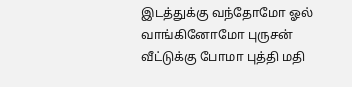இடத்துக்கு வந்தோமோ ஓல் வாங்கினோமோ புருசன் வீட்டுக்கு போமா புத்தி மதி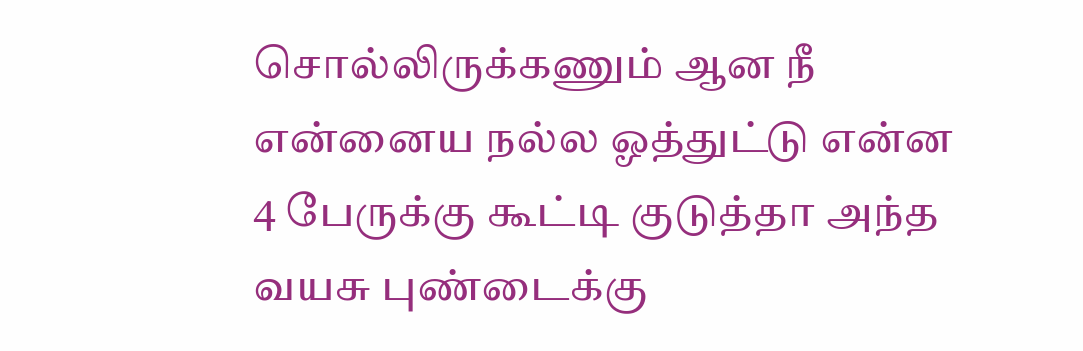சொல்லிருக்கணும் ஆன நீ என்னைய நல்ல ஓத்துட்டு என்ன 4 பேருக்கு கூட்டி குடுத்தா அந்த வயசு புண்டைக்கு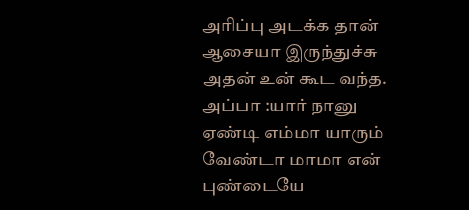அரிப்பு அடக்க தான் ஆசையா இருந்துச்சு அதன் உன் கூட வந்த.
அப்பா :யார் நானு ஏண்டி எம்மா யாரும் வேண்டா மாமா என் புண்டையே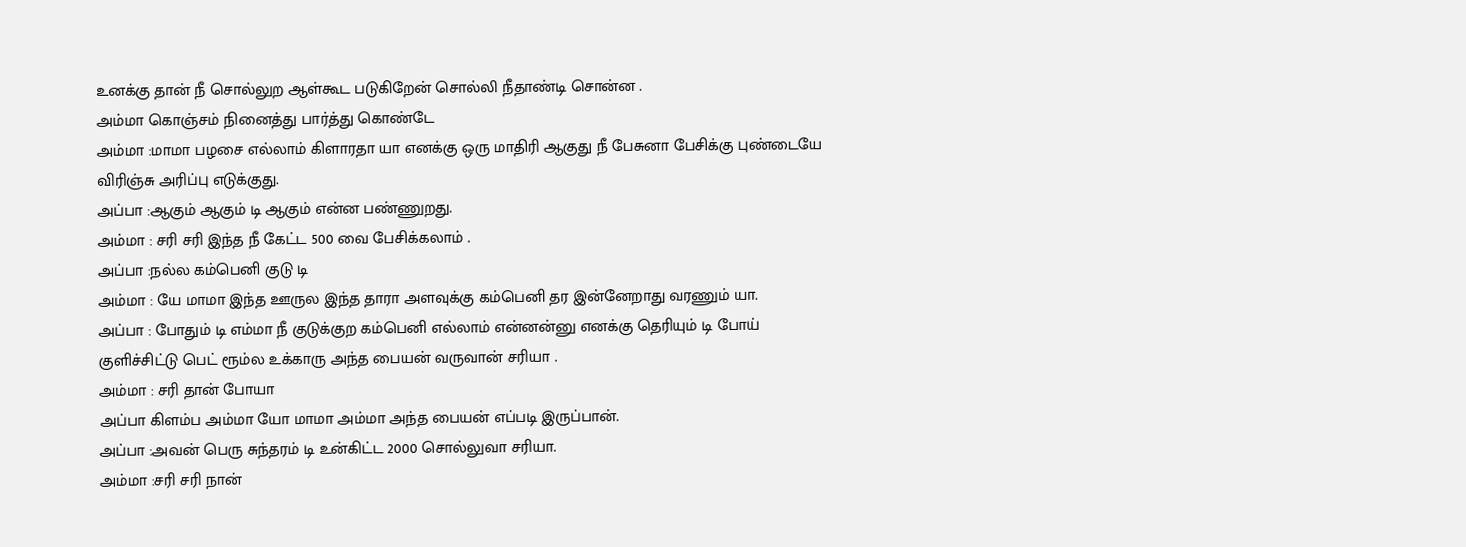உனக்கு தான் நீ சொல்லுற ஆள்கூட படுகிறேன் சொல்லி நீதாண்டி சொன்ன .
அம்மா கொஞ்சம் நினைத்து பார்த்து கொண்டே
அம்மா :மாமா பழசை எல்லாம் கிளாரதா யா எனக்கு ஒரு மாதிரி ஆகுது நீ பேசுனா பேசிக்கு புண்டையே விரிஞ்சு அரிப்பு எடுக்குது.
அப்பா :ஆகும் ஆகும் டி ஆகும் என்ன பண்ணுறது.
அம்மா : சரி சரி இந்த நீ கேட்ட 500 வை பேசிக்கலாம் .
அப்பா :நல்ல கம்பெனி குடு டி
அம்மா : யே மாமா இந்த ஊருல இந்த தாரா அளவுக்கு கம்பெனி தர இன்னேறாது வரணும் யா.
அப்பா : போதும் டி எம்மா நீ குடுக்குற கம்பெனி எல்லாம் என்னன்னு எனக்கு தெரியும் டி போய் குளிச்சிட்டு பெட் ரூம்ல உக்காரு அந்த பையன் வருவான் சரியா .
அம்மா : சரி தான் போயா
அப்பா கிளம்ப அம்மா யோ மாமா அம்மா அந்த பையன் எப்படி இருப்பான்.
அப்பா :அவன் பெரு சுந்தரம் டி உன்கிட்ட 2000 சொல்லுவா சரியா.
அம்மா :சரி சரி நான்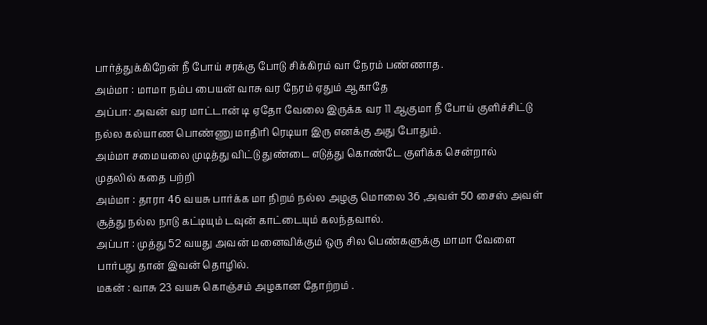பார்த்துக்கிறேன் நீ போய் சரக்கு போடு சிக்கிரம் வா நேரம் பண்ணாத.
அம்மா : மாமா நம்ப பையன் வாசு வர நேரம் ஏதும் ஆகாதே
அப்பா: அவன் வர மாட்டான் டி ஏதோ வேலை இருக்க வர 11 ஆகுமா நீ போய் குளிச்சிட்டு நல்ல கல்யாண பொண்ணு மாதிரி ரெடியா இரு எனக்கு அது போதும்.
அம்மா சமையலை முடித்து விட்டு துண்டை எடுத்து கொண்டே குளிக்க சென்றால்
முதலில் கதை பற்றி
அம்மா : தாரா 46 வயசு பார்க்க மா நிறம் நல்ல அழகு மொலை 36 ,அவள் 50 சைஸ் அவள் சூத்து நல்ல நாடு கட்டியும் டவுன் காட்டையும் கலந்தவால்.
அப்பா : முத்து 52 வயது அவன் மனைவிக்கும் ஒரு சில பெண்களுக்கு மாமா வேளை பார்பது தான் இவன் தொழில்.
மகன் : வாசு 23 வயசு கொஞ்சம் அழகான தோற்றம் .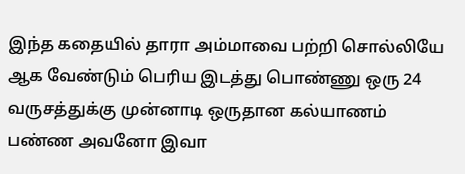இந்த கதையில் தாரா அம்மாவை பற்றி சொல்லியே ஆக வேண்டும் பெரிய இடத்து பொண்ணு ஒரு 24 வருசத்துக்கு முன்னாடி ஒருதான கல்யாணம் பண்ண அவனோ இவா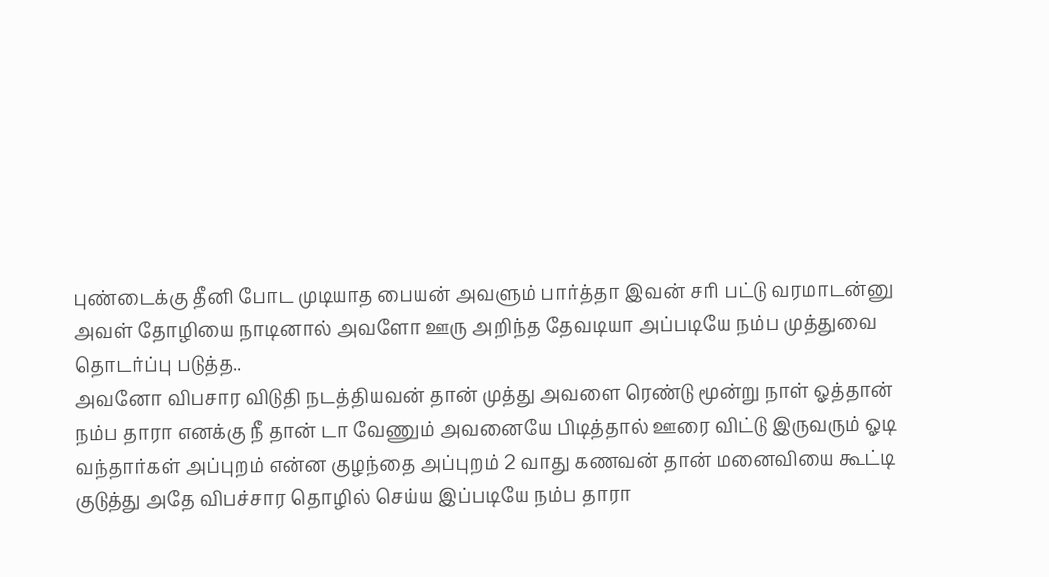புண்டைக்கு தீனி போட முடியாத பையன் அவளும் பார்த்தா இவன் சரி பட்டு வரமாடன்னு அவள் தோழியை நாடினால் அவளோ ஊரு அறிந்த தேவடியா அப்படியே நம்ப முத்துவை தொடர்ப்பு படுத்த..
அவனோ விபசார விடுதி நடத்தியவன் தான் முத்து அவளை ரெண்டு மூன்று நாள் ஓத்தான் நம்ப தாரா எனக்கு நீ தான் டா வேணும் அவனையே பிடித்தால் ஊரை விட்டு இருவரும் ஓடி வந்தார்கள் அப்புறம் என்ன குழந்தை அப்புறம் 2 வாது கணவன் தான் மனைவியை கூட்டி குடுத்து அதே விபச்சார தொழில் செய்ய இப்படியே நம்ப தாரா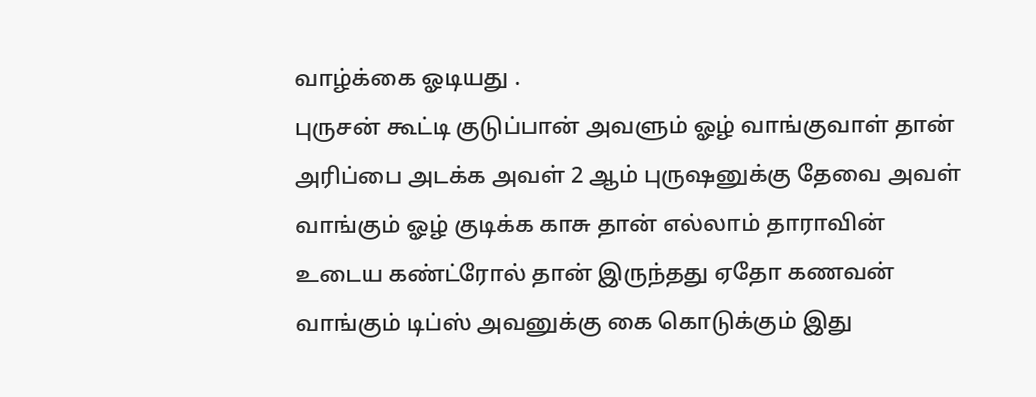வாழ்க்கை ஓடியது .
புருசன் கூட்டி குடுப்பான் அவளும் ஓழ் வாங்குவாள் தான் அரிப்பை அடக்க அவள் 2 ஆம் புருஷனுக்கு தேவை அவள் வாங்கும் ஓழ் குடிக்க காசு தான் எல்லாம் தாராவின் உடைய கண்ட்ரோல் தான் இருந்தது ஏதோ கணவன் வாங்கும் டிப்ஸ் அவனுக்கு கை கொடுக்கும் இது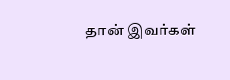தான் இவர்கள்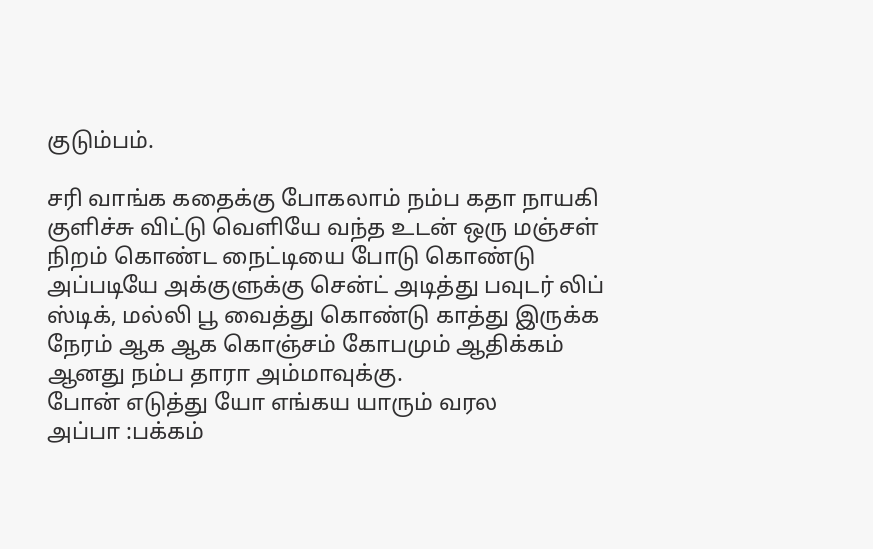குடும்பம்.

சரி வாங்க கதைக்கு போகலாம் நம்ப கதா நாயகி குளிச்சு விட்டு வெளியே வந்த உடன் ஒரு மஞ்சள் நிறம் கொண்ட நைட்டியை போடு கொண்டு அப்படியே அக்குளுக்கு சென்ட் அடித்து பவுடர் லிப் ஸ்டிக், மல்லி பூ வைத்து கொண்டு காத்து இருக்க நேரம் ஆக ஆக கொஞ்சம் கோபமும் ஆதிக்கம் ஆனது நம்ப தாரா அம்மாவுக்கு.
போன் எடுத்து யோ எங்கய யாரும் வரல
அப்பா :பக்கம்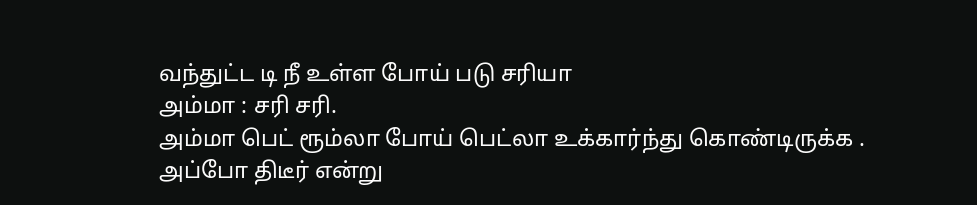வந்துட்ட டி நீ உள்ள போய் படு சரியா
அம்மா : சரி சரி.
அம்மா பெட் ரூம்லா போய் பெட்லா உக்கார்ந்து கொண்டிருக்க .
அப்போ திடீர் என்று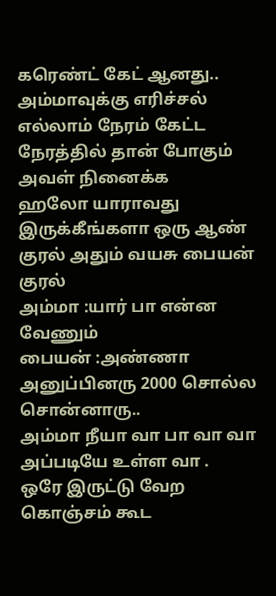கரெண்ட் கேட் ஆனது..
அம்மாவுக்கு எரிச்சல் எல்லாம் நேரம் கேட்ட நேரத்தில் தான் போகும் அவள் நினைக்க
ஹலோ யாராவது இருக்கீங்களா ஒரு ஆண் குரல் அதும் வயசு பையன் குரல்
அம்மா :யார் பா என்ன வேணும்
பையன் :அண்ணா அனுப்பினரு 2000 சொல்ல சொன்னாரு..
அம்மா நீயா வா பா வா வா அப்படியே உள்ள வா .
ஒரே இருட்டு வேற கொஞ்சம் கூட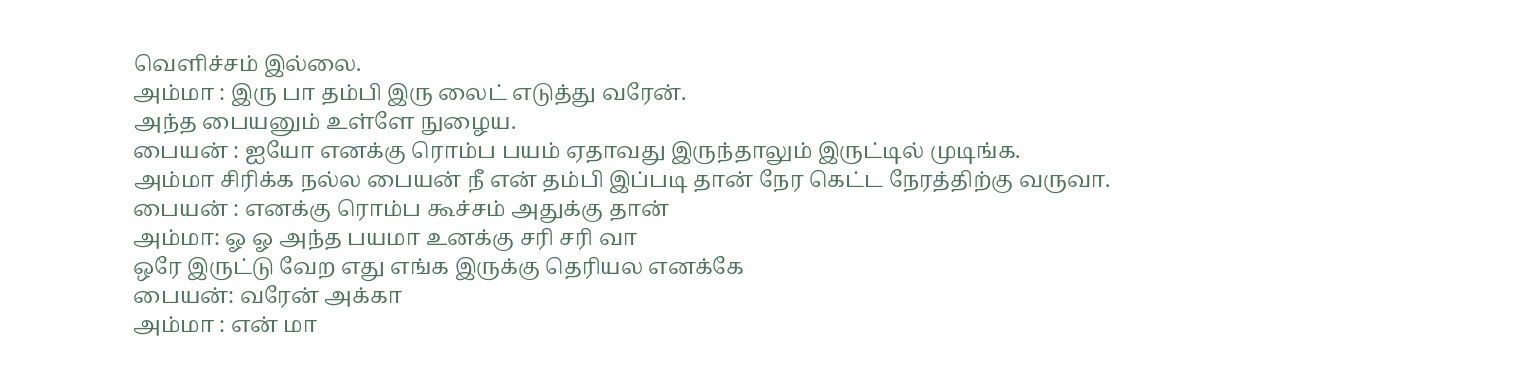வெளிச்சம் இல்லை.
அம்மா : இரு பா தம்பி இரு லைட் எடுத்து வரேன்.
அந்த பையனும் உள்ளே நுழைய.
பையன் : ஐயோ எனக்கு ரொம்ப பயம் ஏதாவது இருந்தாலும் இருட்டில் முடிங்க.
அம்மா சிரிக்க நல்ல பையன் நீ என் தம்பி இப்படி தான் நேர கெட்ட நேரத்திற்கு வருவா.
பையன் : எனக்கு ரொம்ப கூச்சம் அதுக்கு தான்
அம்மா: ஓ ஓ அந்த பயமா உனக்கு சரி சரி வா
ஒரே இருட்டு வேற எது எங்க இருக்கு தெரியல எனக்கே
பையன்: வரேன் அக்கா
அம்மா : என் மா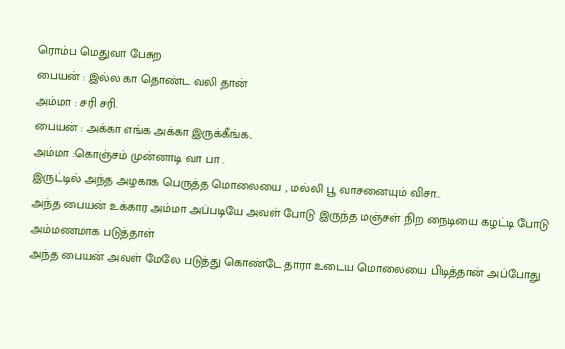ரொம்ப மெதுவா பேசுற
பையன் : இல்ல கா தொண்ட வலி தான்
அம்மா : சரி சரி.
பையன் : அக்கா எங்க அக்கா இருக்கீங்க..
அம்மா :கொஞ்சம் முன்னாடி வா பா .
இருட்டில் அந்த அழகாக பெருத்த மொலையை , மல்லி பூ வாசனையும் விசா..
அந்த பையன் உக்கார அம்மா அப்படியே அவள் போடு இருந்த மஞ்சள் நிற நைடியை கழட்டி போடு அம்மணமாக படுத்தாள்
அந்த பையன் அவள் மேலே படுத்து கொண்டே தாரா உடைய மொலையை பிடித்தான் அப்போது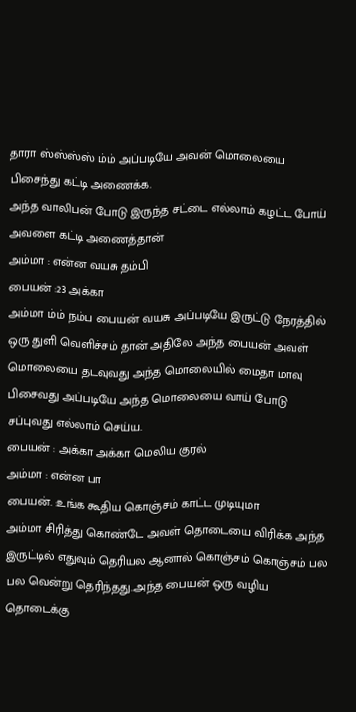தாரா ஸ்ஸ்ஸ்ஸ் ம்ம் அப்படியே அவன் மொலையை பிசைந்து கட்டி அணைக்க.
அந்த வாலிபன் போடு இருந்த சட்டை எல்லாம் கழட்ட போய் அவளை கட்டி அணைத்தான்
அம்மா : என்ன வயசு தம்பி
பையன் :23 அக்கா
அம்மா ம்ம் நம்ப பையன் வயசு அப்படியே இருட்டு நேரத்தில் ஒரு துளி வெளிச்சம் தான் அதிலே அந்த பையன் அவள் மொலையை தடவுவது அந்த மொலையில் மைதா மாவு பிசைவது அப்படியே அந்த மொலையை வாய் போடு சப்புவது எல்லாம் செய்ய.
பையன் : அக்கா அக்கா மெலிய குரல்
அம்மா : என்ன பா
பையன். :உங்க கூதிய கொஞ்சம் காட்ட முடியுமா
அம்மா சிரித்து கொண்டே அவள் தொடையை விரிக்க அந்த இருட்டில் எதுவும் தெரியல ஆனால் கொஞ்சம் கொஞ்சம் பல பல வென்று தெரிந்தது..அந்த பையன் ஒரு வழிய தொடைக்கு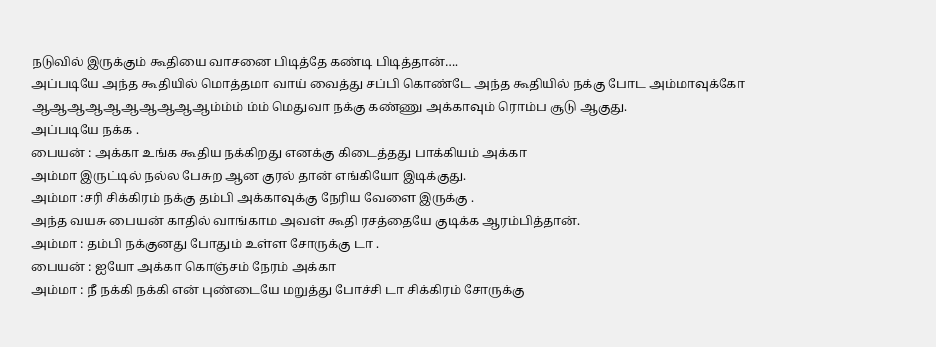நடுவில் இருக்கும் கூதியை வாசனை பிடித்தே கண்டி பிடித்தான்….
அப்படியே அந்த கூதியில் மொத்தமா வாய் வைத்து சப்பி கொண்டே அந்த கூதியில் நக்கு போட அம்மாவுக்கோ ஆஆஆஆஆஆஆஆஆஆம்ம்ம் ம்ம் மெதுவா நக்கு கண்ணு அக்காவும் ரொம்ப சூடு ஆகுது.
அப்படியே நக்க .
பையன் : அக்கா உங்க கூதிய நக்கிறது எனக்கு கிடைத்தது பாக்கியம் அக்கா
அம்மா இருட்டில் நல்ல பேசுற ஆன குரல் தான் எங்கியோ இடிக்குது.
அம்மா :சரி சிக்கிரம் நக்கு தம்பி அக்காவுக்கு நேரிய வேளை இருக்கு .
அந்த வயசு பையன் காதில் வாங்காம அவள் கூதி ரசத்தையே குடிக்க ஆரம்பித்தான்.
அம்மா : தம்பி நக்குனது போதும் உள்ள சோருக்கு டா .
பையன் : ஐயோ அக்கா கொஞ்சம் நேரம் அக்கா
அம்மா : நீ நக்கி நக்கி என் புண்டையே மறுத்து போச்சி டா சிக்கிரம் சோருக்கு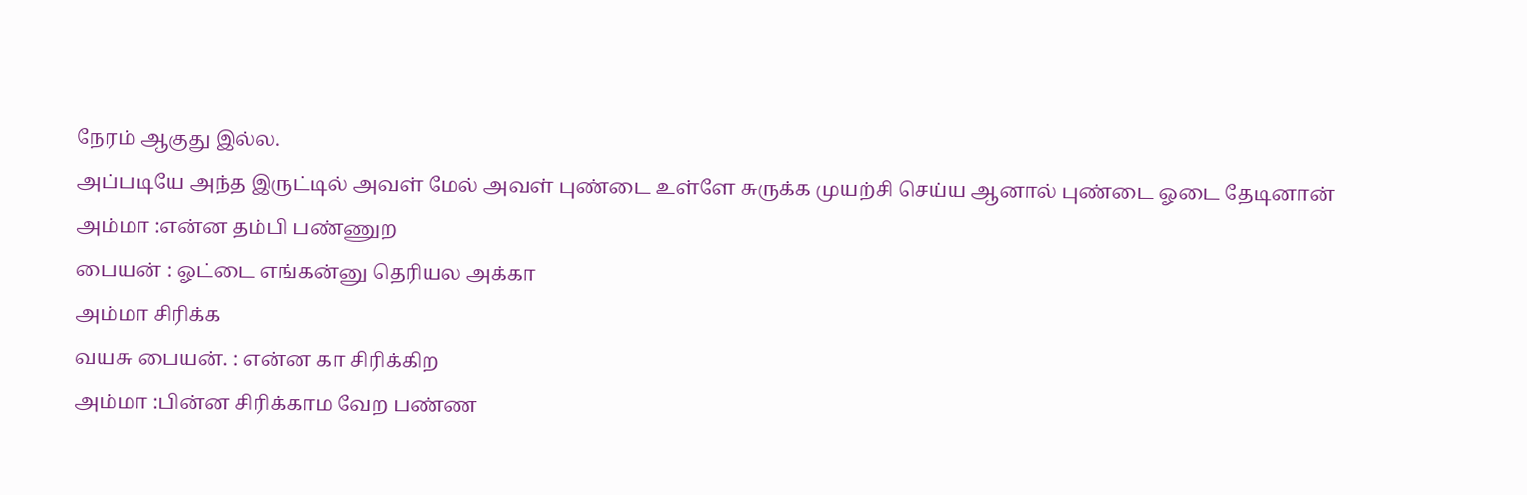நேரம் ஆகுது இல்ல.
அப்படியே அந்த இருட்டில் அவள் மேல் அவள் புண்டை உள்ளே சுருக்க முயற்சி செய்ய ஆனால் புண்டை ஓடை தேடினான்
அம்மா :என்ன தம்பி பண்ணுற
பையன் : ஓட்டை எங்கன்னு தெரியல அக்கா
அம்மா சிரிக்க
வயசு பையன். : என்ன கா சிரிக்கிற
அம்மா :பின்ன சிரிக்காம வேற பண்ண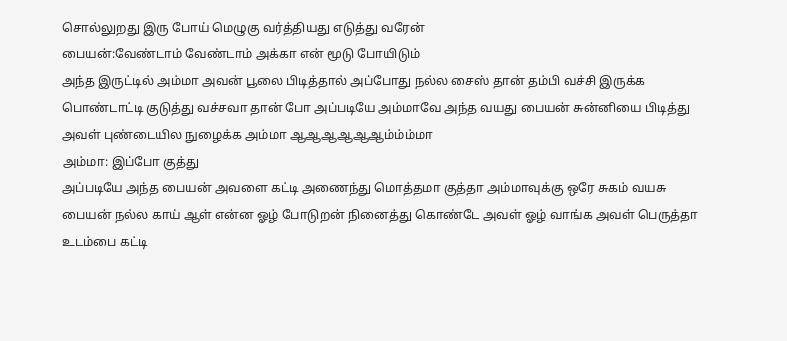சொல்லுறது இரு போய் மெழுகு வர்த்தியது எடுத்து வரேன்
பையன்:வேண்டாம் வேண்டாம் அக்கா என் மூடு போயிடும்
அந்த இருட்டில் அம்மா அவன் பூலை பிடித்தால் அப்போது நல்ல சைஸ் தான் தம்பி வச்சி இருக்க பொண்டாட்டி குடுத்து வச்சவா தான் போ அப்படியே அம்மாவே அந்த வயது பையன் சுன்னியை பிடித்து அவள் புண்டையில நுழைக்க அம்மா ஆஆஆஆஆஆம்ம்ம்மா
அம்மா: இப்போ குத்து
அப்படியே அந்த பையன் அவளை கட்டி அணைந்து மொத்தமா குத்தா அம்மாவுக்கு ஒரே சுகம் வயசு பையன் நல்ல காய் ஆள் என்ன ஓழ் போடுறன் நினைத்து கொண்டே அவள் ஓழ் வாங்க அவள் பெருத்தா உடம்பை கட்டி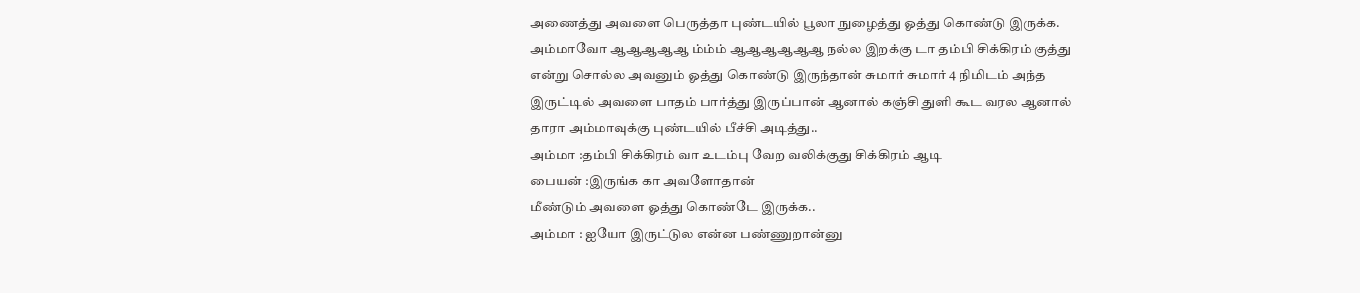அணைத்து அவளை பெருத்தா புண்டயில் பூலா நுழைத்து ஓத்து கொண்டு இருக்க.
அம்மாவோ ஆஆஆஆஆ ம்ம்ம் ஆஆஆஆஆஆ நல்ல இறக்கு டா தம்பி சிக்கிரம் குத்து என்று சொல்ல அவனும் ஓத்து கொண்டு இருந்தான் சுமார் சுமார் 4 நிமிடம் அந்த இருட்டில் அவளை பாதம் பார்த்து இருப்பான் ஆனால் கஞ்சி துளி கூட வரல ஆனால் தாரா அம்மாவுக்கு புண்டயில் பீச்சி அடித்து..
அம்மா :தம்பி சிக்கிரம் வா உடம்பு வேற வலிக்குது சிக்கிரம் ஆடி
பையன் :இருங்க கா அவளோதான்
மீண்டும் அவளை ஓத்து கொண்டே இருக்க..
அம்மா : ஐயோ இருட்டுல என்ன பண்ணுறான்னு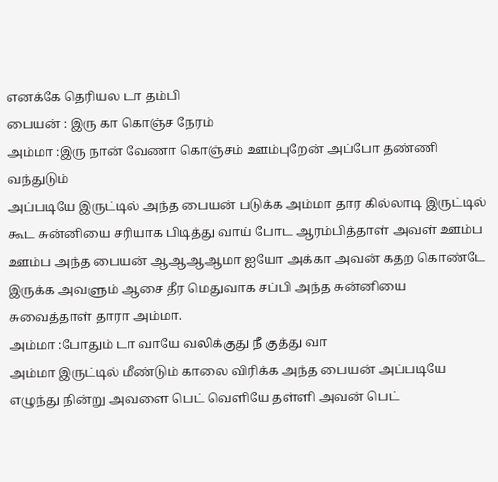எனக்கே தெரியல டா தம்பி
பையன் : இரு கா கொஞ்ச நேரம்
அம்மா :இரு நான் வேணா கொஞ்சம் ஊம்புறேன் அப்போ தண்ணி வந்துடும்
அப்படியே இருட்டில் அந்த பையன் படுக்க அம்மா தார கில்லாடி இருட்டில் கூட சுன்னியை சரியாக பிடித்து வாய் போட ஆரம்பித்தாள் அவள் ஊம்ப ஊம்ப அந்த பையன் ஆஆஆஆமா ஐயோ அக்கா அவன் கதற கொண்டே இருக்க அவளும் ஆசை தீர மெதுவாக சப்பி அந்த சுன்னியை சுவைத்தாள் தாரா அம்மா.
அம்மா :போதும் டா வாயே வலிக்குது நீ குத்து வா
அம்மா இருட்டில் மீண்டும் காலை விரிக்க அந்த பையன் அப்படியே எழுந்து நின்று அவளை பெட் வெளியே தள்ளி அவன் பெட்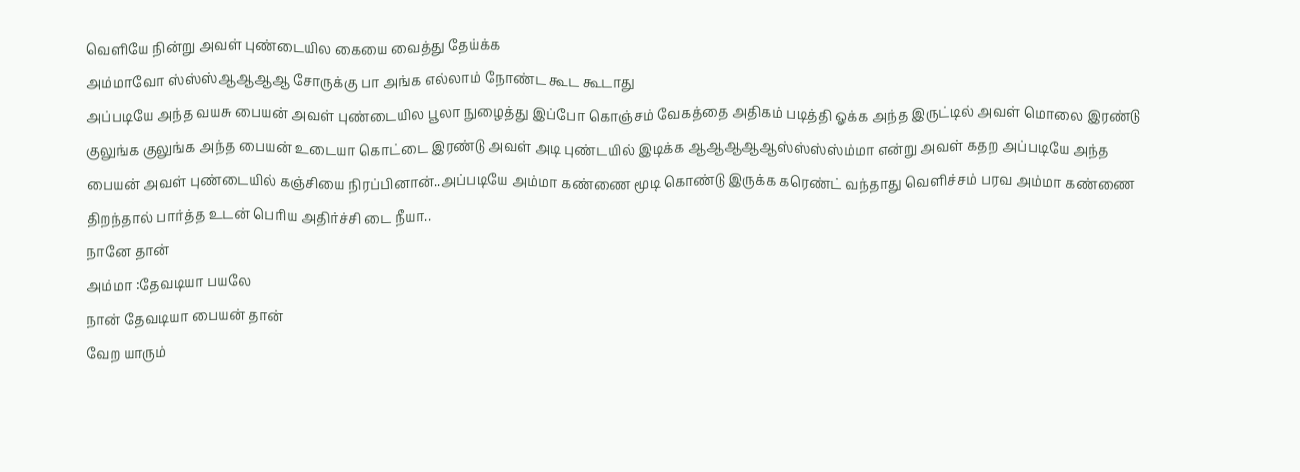வெளியே நின்று அவள் புண்டையில கையை வைத்து தேய்க்க
அம்மாவோ ஸ்ஸ்ஸ்ஆஆஆஆ சோருக்கு பா அங்க எல்லாம் நோண்ட கூட கூடாது
அப்படியே அந்த வயசு பையன் அவள் புண்டையில பூலா நுழைத்து இப்போ கொஞ்சம் வேகத்தை அதிகம் படித்தி ஓக்க அந்த இருட்டில் அவள் மொலை இரண்டு குலுங்க குலுங்க அந்த பையன் உடையா கொட்டை இரண்டு அவள் அடி புண்டயில் இடிக்க ஆஆஆஆஆஸ்ஸ்ஸ்ஸ்ம்மா என்று அவள் கதற அப்படியே அந்த பையன் அவள் புண்டையில் கஞ்சியை நிரப்பினான்..அப்படியே அம்மா கண்ணை மூடி கொண்டு இருக்க கரெண்ட் வந்தாது வெளிச்சம் பரவ அம்மா கண்ணை திறந்தால் பார்த்த உடன் பெரிய அதிர்ச்சி டை நீயா..
நானே தான்
அம்மா :தேவடியா பயலே
நான் தேவடியா பையன் தான்
வேற யாரும்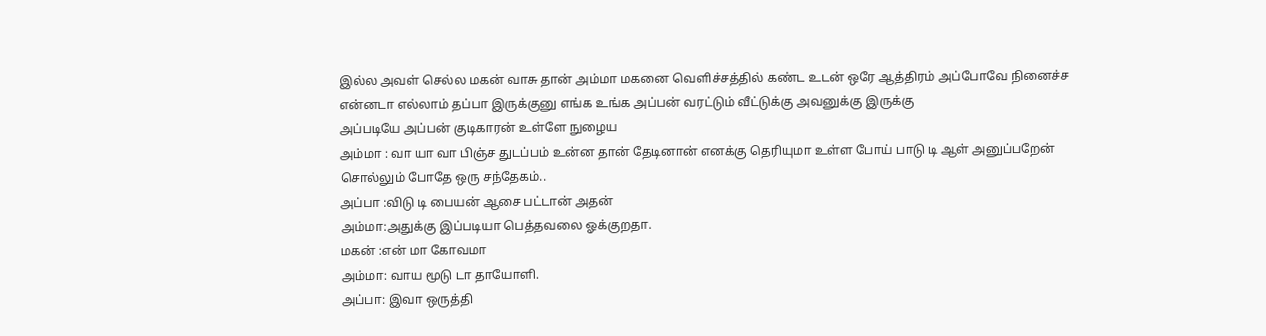இல்ல அவள் செல்ல மகன் வாசு தான் அம்மா மகனை வெளிச்சத்தில் கண்ட உடன் ஒரே ஆத்திரம் அப்போவே நினைச்ச என்னடா எல்லாம் தப்பா இருக்குனு எங்க உங்க அப்பன் வரட்டும் வீட்டுக்கு அவனுக்கு இருக்கு
அப்படியே அப்பன் குடிகாரன் உள்ளே நுழைய
அம்மா : வா யா வா பிஞ்ச துடப்பம் உன்ன தான் தேடினான் எனக்கு தெரியுமா உள்ள போய் பாடு டி ஆள் அனுப்பறேன் சொல்லும் போதே ஒரு சந்தேகம்..
அப்பா :விடு டி பையன் ஆசை பட்டான் அதன்
அம்மா:அதுக்கு இப்படியா பெத்தவலை ஓக்குறதா.
மகன் :என் மா கோவமா
அம்மா: வாய மூடு டா தாயோளி.
அப்பா: இவா ஒருத்தி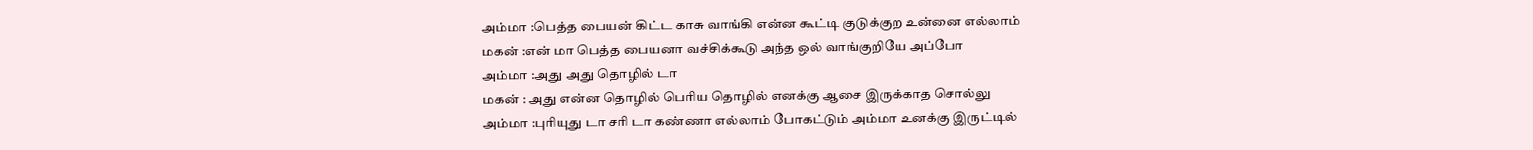அம்மா :பெத்த பையன் கிட்ட காசு வாங்கி என்ன கூட்டி குடுக்குற உன்னை எல்லாம்
மகன் :என் மா பெத்த பையனா வச்சிக்கூடு அந்த ஒல் வாங்குறியே அப்போ
அம்மா :அது அது தொழில் டா
மகன் : அது என்ன தொழில் பெரிய தொழில் எனக்கு ஆசை இருக்காத சொல்லு
அம்மா :புரியுது டா சரி டா கண்ணா எல்லாம் போகட்டும் அம்மா உனக்கு இருட்டில்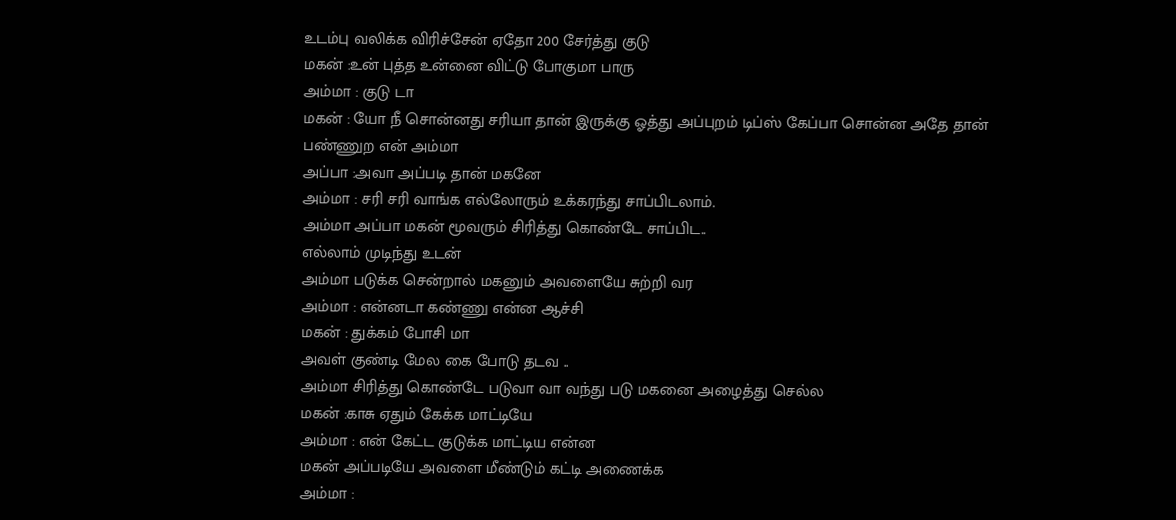உடம்பு வலிக்க விரிச்சேன் ஏதோ 200 சேர்த்து குடு
மகன் :உன் புத்த உன்னை விட்டு போகுமா பாரு
அம்மா : குடு டா
மகன் : யோ நீ சொன்னது சரியா தான் இருக்கு ஓத்து அப்புறம் டிப்ஸ் கேப்பா சொன்ன அதே தான் பண்ணுற என் அம்மா
அப்பா :அவா அப்படி தான் மகனே
அம்மா : சரி சரி வாங்க எல்லோரும் உக்கரந்து சாப்பிடலாம்.
அம்மா அப்பா மகன் மூவரும் சிரித்து கொண்டே சாப்பிட..
எல்லாம் முடிந்து உடன்
அம்மா படுக்க சென்றால் மகனும் அவளையே சுற்றி வர
அம்மா : என்னடா கண்ணு என்ன ஆச்சி
மகன் : துக்கம் போசி மா
அவள் குண்டி மேல கை போடு தடவ ..
அம்மா சிரித்து கொண்டே படுவா வா வந்து படு மகனை அழைத்து செல்ல
மகன் :காசு ஏதும் கேக்க மாட்டியே
அம்மா : என் கேட்ட குடுக்க மாட்டிய என்ன
மகன் அப்படியே அவளை மீண்டும் கட்டி அணைக்க
அம்மா :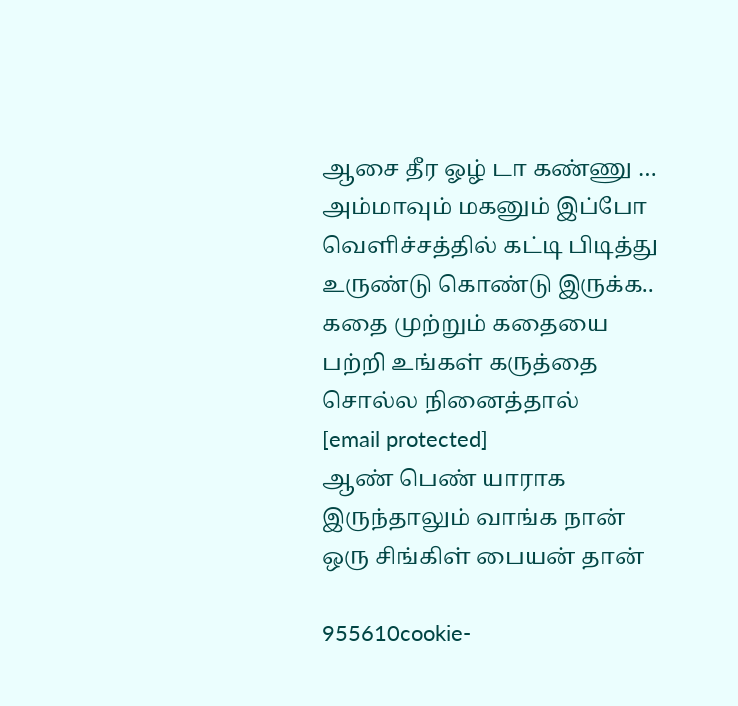ஆசை தீர ஓழ் டா கண்ணு …
அம்மாவும் மகனும் இப்போ வெளிச்சத்தில் கட்டி பிடித்து உருண்டு கொண்டு இருக்க..
கதை முற்றும் கதையை பற்றி உங்கள் கருத்தை சொல்ல நினைத்தால்
[email protected]
ஆண் பெண் யாராக இருந்தாலும் வாங்க நான் ஒரு சிங்கிள் பையன் தான்

955610cookie-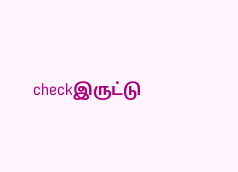checkஇருட்டு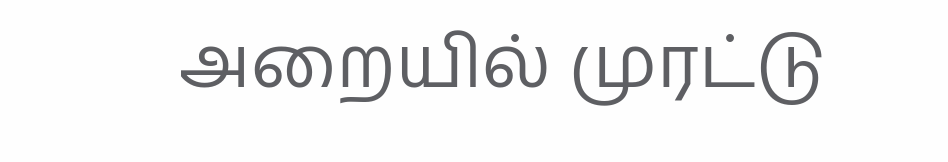அறையில் முரட்டு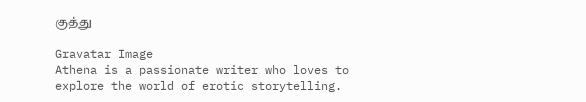குத்து

Gravatar Image
Athena is a passionate writer who loves to explore the world of erotic storytelling.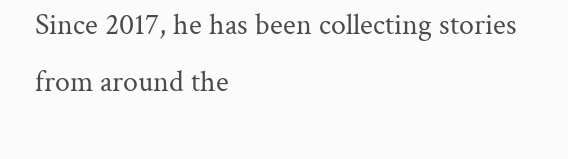Since 2017, he has been collecting stories from around the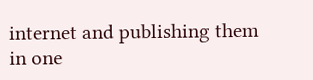internet and publishing them in one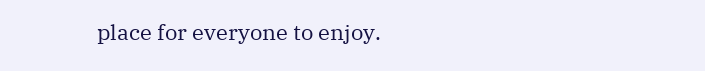place for everyone to enjoy.